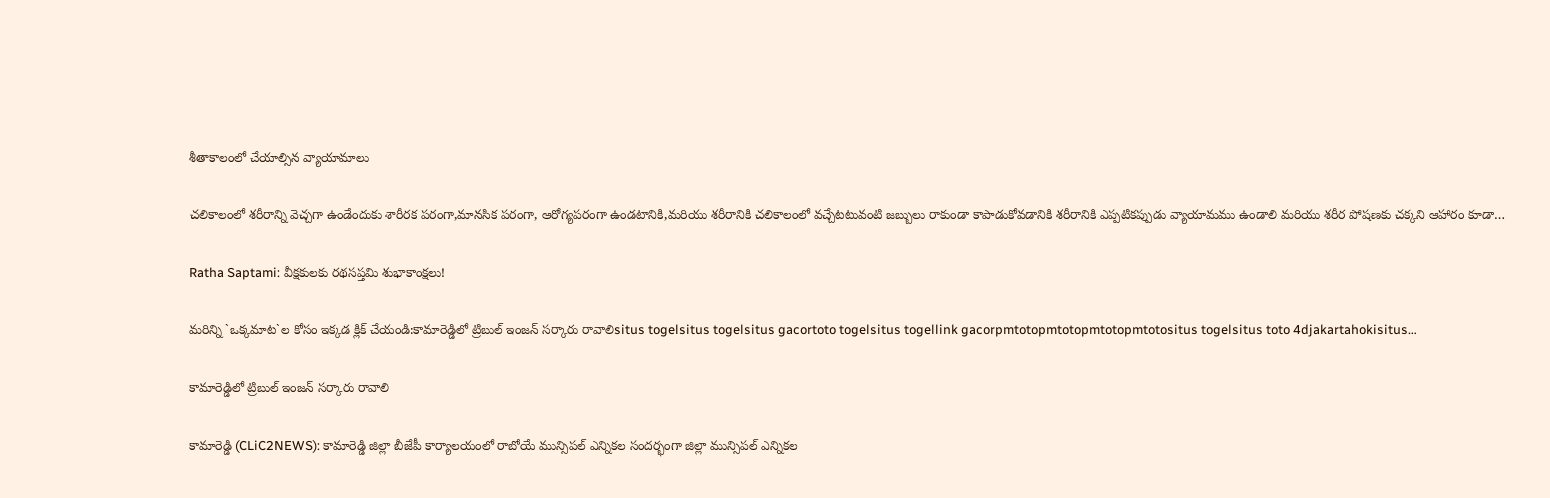శీతాకాలంలో చేయాల్సిన‌ వ్యాయామాలు

చలికాలంలో శరీరాన్ని వెచ్చగా ఉండేందుకు శారీరక పరంగా,మానసిక పరంగా, ఆరోగ్యపరంగా ఉండటానికి,మరియు శరీరానికి చలికాలంలో వచ్చేటటువంటి జబ్బులు రాకుండా కాపాడుకోవడానికి శరీరానికి ఎప్పటికప్పుడు వ్యాయామము ఉండాలి మరియు శరీర పోషణకు చక్కని ఆహారం కూడా…

Ratha Saptami: వీక్ష‌కుల‌కు ర‌థ‌స‌ప్త‌మి శుభాకాంక్ష‌లు!

మ‌రిన్ని `ఒక్క‌మాట‌`ల కోసం ఇక్క‌డ క్లిక్ చేయండి:కామారెడ్డిలో ట్రిబుల్ ఇంజన్ సర్కారు రావాలిsitus togelsitus togelsitus gacortoto togelsitus togellink gacorpmtotopmtotopmtotopmtotositus togelsitus toto 4djakartahokisitus…

కామారెడ్డిలో ట్రిబుల్ ఇంజన్ సర్కారు రావాలి

కామారెడ్డి (CLiC2NEWS): కామారెడ్డి జిల్లా బీజేపీ కార్యాలయంలో రాబోయే మున్సిపల్ ఎన్నికల సందర్భంగా జిల్లా మున్సిపల్ ఎన్నికల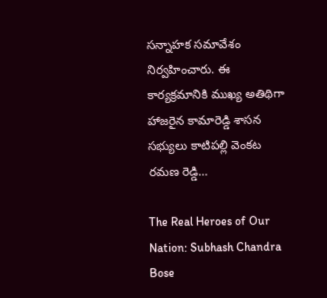సన్నాహక సమావేశం నిర్వహించారు. ఈ కార్యక్రమానికి ముఖ్య అతిథిగా హాజరైన కామారెడ్డి శాసన సభ్యులు కాటిపల్లి వెంకట రమణ రెడ్డి…

The Real Heroes of Our Nation: Subhash Chandra Bose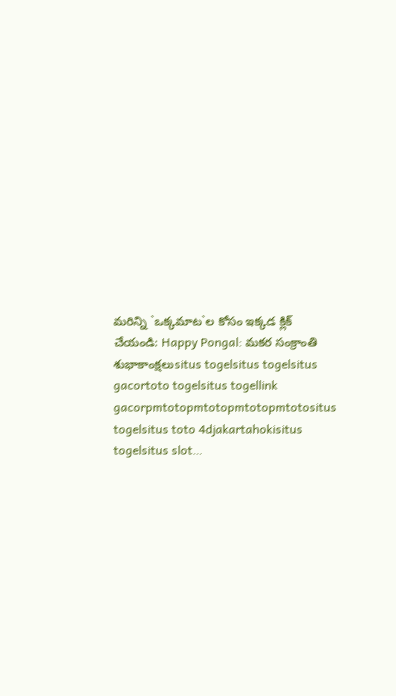మ‌రిన్ని `ఒక్క‌మాట‌`ల కోసం ఇక్క‌డ క్లిక్ చేయండి: Happy Pongal: మ‌క‌ర సంక్రాంతి శుభాకాంక్ష‌లుsitus togelsitus togelsitus gacortoto togelsitus togellink gacorpmtotopmtotopmtotopmtotositus togelsitus toto 4djakartahokisitus togelsitus slot…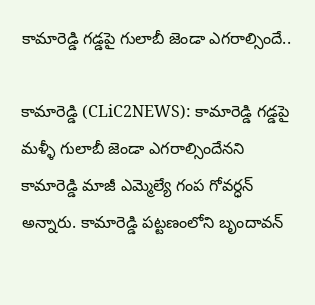కామారెడ్డి గడ్డపై గులాబీ జెండా ఎగరాల్సిందే..

కామారెడ్డి (CLiC2NEWS): కామారెడ్డి గడ్డపై మళ్ళీ గులాబీ జెండా ఎగరాల్సిందేనని కామారెడ్డి మాజీ ఎమ్మెల్యే గంప గోవర్ధన్ అన్నారు. కామారెడ్డి పట్టణంలోని బృందావన్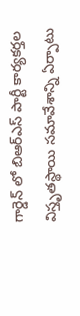గార్డెన్ లో బిఆర్ఎస్ పార్టీ కార్యకర్తల విస్తృతస్థాయి సమావేశాన్ని ఏర్పాటు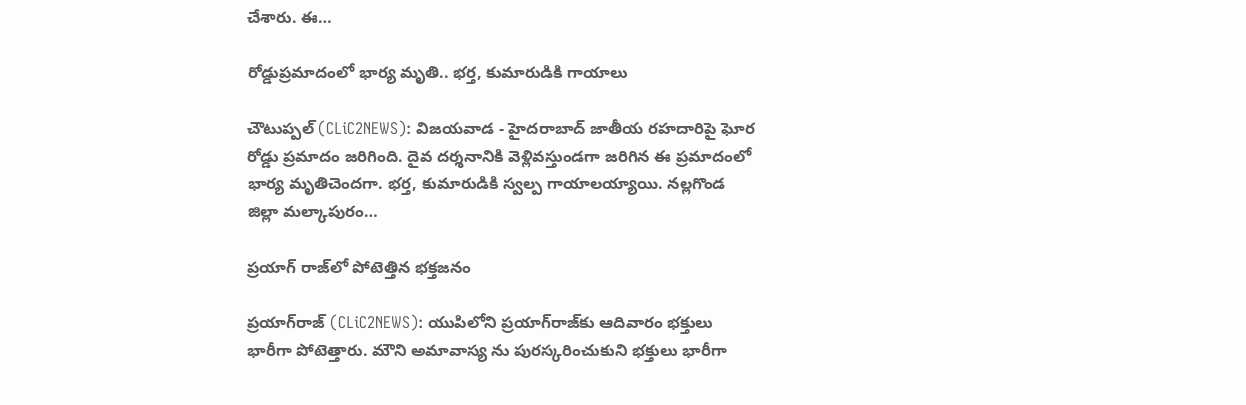చేశారు. ఈ…

రోడ్డుప్ర‌మాదంలో భార్య మృతి.. భ‌ర్త‌, కుమారుడికి గాయాలు

చౌటుప్ప‌ల్ (CLiC2NEWS): విజ‌య‌వాడ - హైద‌రాబాద్ జాతీయ ర‌హ‌దారిపై ఘోర రోడ్డు ప్ర‌మాదం జ‌రిగింది. దైవ ద‌ర్శ‌నానికి వెళ్లివ‌స్తుండ‌గా జ‌రిగిన ఈ ప్ర‌మాదంలో భార్య మృతిచెంద‌గా. భర్త, కుమారుడికి స్వ‌ల్ప గాయాల‌య్యాయి. న‌ల్ల‌గొండ జిల్లా మల్కాపురం…

ప్ర‌యాగ్ రాజ్‌లో పోటెత్తిన భ‌క్త‌జ‌నం

ప్ర‌యాగ్‌రాజ్ (CLiC2NEWS): యుపిలోని ప్ర‌యాగ్‌రాజ్‌కు ఆదివారం భ‌క్తులు భారీగా పోటెత్తారు. మౌని అమావాస్య ను పుర‌స్క‌రించుకుని భ‌క్తులు భారీగా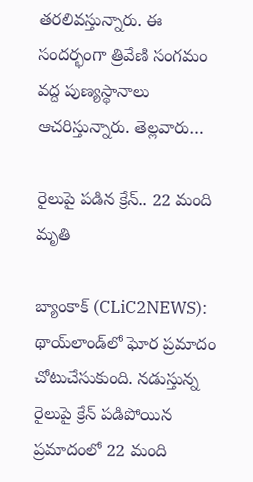త‌ర‌లివస్తున్నారు. ఈ సంద‌ర్భంగా త్రివేణి సంగ‌మం వ‌ద్ద పుణ్య‌స్థానాలు ఆచ‌రిస్తున్నారు. తెల్ల‌వారు…

రైలుపై ప‌డిన క్రేన్‌.. 22 మంది మృతి

బ్యాంకాక్ (CLiC2NEWS): థాయ్‌లాండ్‌లో ఘోర ప్ర‌మాదం చోటుచేసుకుంది. న‌డుస్తున్న రైలుపై క్రేన్ ప‌డిపోయిన ప్ర‌మాదంలో 22 మంది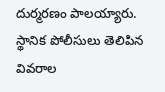దుర్మ‌ర‌ణం పాల‌య్యారు. స్థానిక పోలీసులు తెలిపిన వివ‌రాల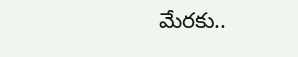మేర‌కు..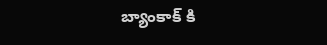బ్యాంకాక్ కి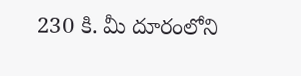230 కి. మీ దూరంలోని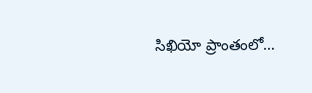సిఖియో ప్రాంతంలో…